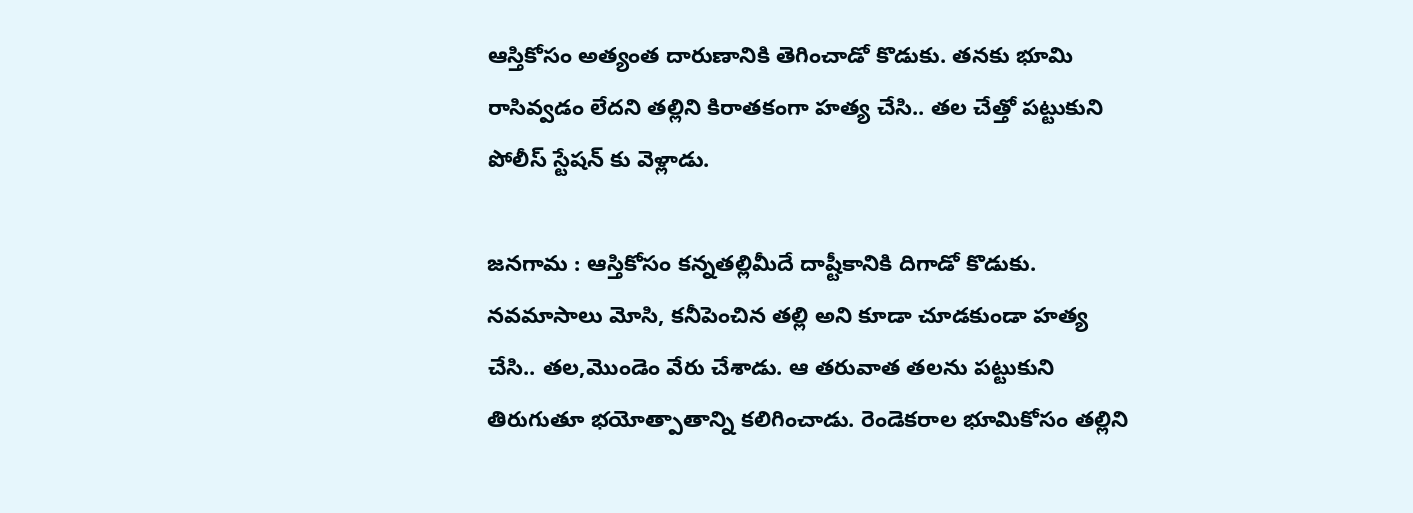ఆస్తికోసం అత్యంత దారుణానికి తెగించాడో కొడుకు. తనకు భూమి రాసివ్వడం లేదని తల్లిని కిరాతకంగా హత్య చేసి.. తల చేత్తో పట్టుకుని పోలీస్ స్టేషన్ కు వెళ్లాడు.

జనగామ : ఆస్తికోసం కన్నతల్లిమీదే దాష్టీకానికి దిగాడో కొడుకు. నవమాసాలు మోసి, కనీపెంచిన తల్లి అని కూడా చూడకుండా హత్య చేసి.. తల,మొండెం వేరు చేశాడు. ఆ తరువాత తలను పట్టుకుని తిరుగుతూ భయోత్పాతాన్ని కలిగించాడు. రెండెకరాల భూమికోసం తల్లిని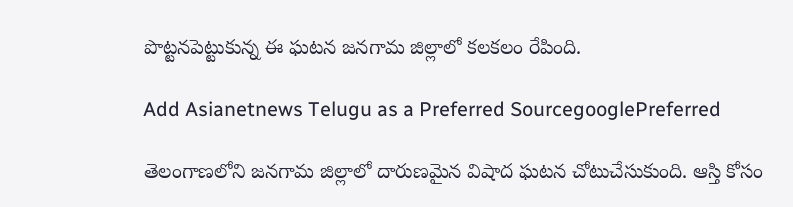పొట్టనపెట్టుకున్న ఈ ఘటన జనగామ జిల్లాలో కలకలం రేపింది.

Add Asianetnews Telugu as a Preferred SourcegooglePreferred

తెలంగాణలోని జనగామ జిల్లాలో దారుణమైన విషాద ఘటన చోటుచేసుకుంది. ఆస్తి కోసం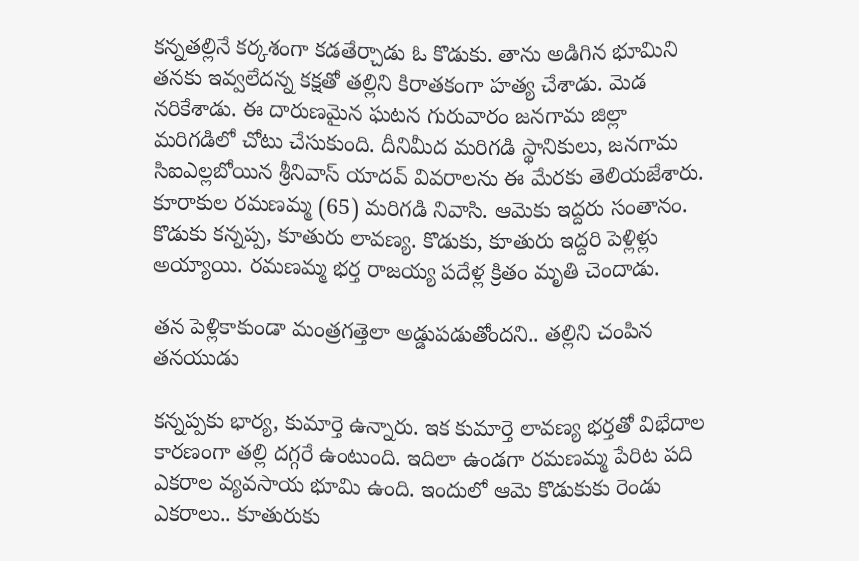కన్నతల్లినే కర్కశంగా కడతేర్చాడు ఓ కొడుకు. తాను అడిగిన భూమిని తనకు ఇవ్వలేదన్న కక్షతో తల్లిని కిరాతకంగా హత్య చేశాడు. మెడ నరికేశాడు. ఈ దారుణమైన ఘటన గురువారం జనగామ జిల్లా మరిగడిలో చోటు చేసుకుంది. దీనిమీద మరిగడి స్థానికులు, జనగామ సిఐఎల్లబోయిన శ్రీనివాస్ యాదవ్ వివరాలను ఈ మేరకు తెలియజేశారు. కూరాకుల రమణమ్మ (65) మరిగడి నివాసి. ఆమెకు ఇద్దరు సంతానం. కొడుకు కన్నప్ప, కూతురు లావణ్య. కొడుకు, కూతురు ఇద్దరి పెళ్లిళ్లు అయ్యాయి. రమణమ్మ భర్త రాజయ్య పదేళ్ల క్రితం మృతి చెందాడు.

తన పెళ్లికాకుండా మంత్రగత్తెలా అడ్డుపడుతోందని.. తల్లిని చంపిన తనయుడు

కన్నప్పకు భార్య, కుమార్తె ఉన్నారు. ఇక కుమార్తె లావణ్య భర్తతో విభేదాల కారణంగా తల్లి దగ్గరే ఉంటుంది. ఇదిలా ఉండగా రమణమ్మ పేరిట పది ఎకరాల వ్యవసాయ భూమి ఉంది. ఇందులో ఆమె కొడుకుకు రెండు ఎకరాలు.. కూతురుకు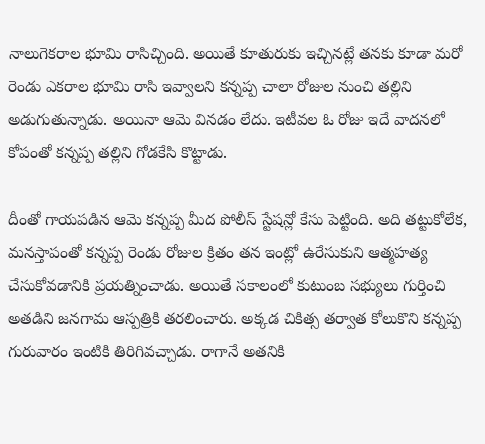నాలుగెకరాల భూమి రాసిచ్చింది. అయితే కూతురుకు ఇచ్చినట్లే తనకు కూడా మరో రెండు ఎకరాల భూమి రాసి ఇవ్వాలని కన్నప్ప చాలా రోజుల నుంచి తల్లిని అడుగుతున్నాడు. అయినా ఆమె వినడం లేదు. ఇటీవల ఓ రోజు ఇదే వాదనలో కోపంతో కన్నప్ప తల్లిని గోడకేసి కొట్టాడు.

దీంతో గాయపడిన ఆమె కన్నప్ప మీద పోలీస్ స్టేషన్లో కేసు పెట్టింది. అది తట్టుకోలేక, మనస్తాపంతో కన్నప్ప రెండు రోజుల క్రితం తన ఇంట్లో ఉరేసుకుని ఆత్మహత్య చేసుకోవడానికి ప్రయత్నించాడు. అయితే సకాలంలో కుటుంబ సభ్యులు గుర్తించి అతడిని జనగామ ఆస్పత్రికి తరలించారు. అక్కడ చికిత్స తర్వాత కోలుకొని కన్నప్ప గురువారం ఇంటికి తిరిగివచ్చాడు. రాగానే అతనికి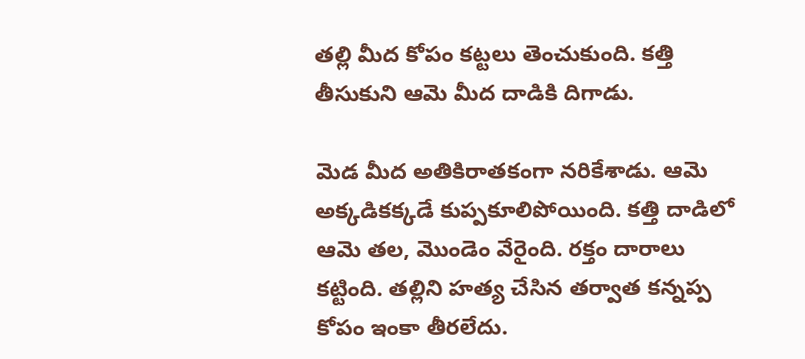తల్లి మీద కోపం కట్టలు తెంచుకుంది. కత్తి తీసుకుని ఆమె మీద దాడికి దిగాడు.

మెడ మీద అతికిరాతకంగా నరికేశాడు. ఆమె అక్కడికక్కడే కుప్పకూలిపోయింది. కత్తి దాడిలో ఆమె తల, మొండెం వేరైంది. రక్తం దారాలు కట్టింది. తల్లిని హత్య చేసిన తర్వాత కన్నప్ప కోపం ఇంకా తీరలేదు.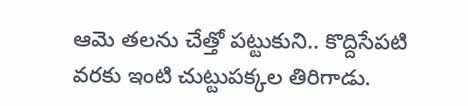ఆమె తలను చేత్తో పట్టుకుని.. కొద్దిసేపటి వరకు ఇంటి చుట్టుపక్కల తిరిగాడు.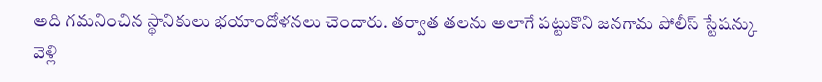అది గమనించిన స్థానికులు భయాందోళనలు చెందారు. తర్వాత తలను అలాగే పట్టుకొని జనగామ పోలీస్ స్టేషన్కు వెళ్లి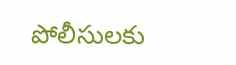పోలీసులకు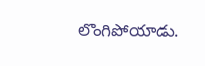లొంగిపోయాడు.